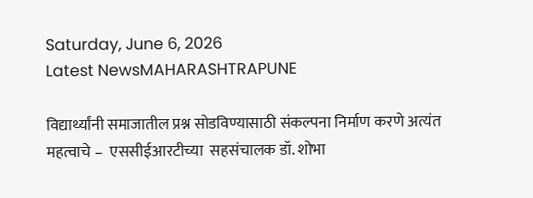Saturday, June 6, 2026
Latest NewsMAHARASHTRAPUNE

विद्यार्थ्यांनी समाजातील प्रश्न सोडविण्यासाठी संकल्पना निर्माण करणे अत्यंत महत्वाचे –  एससीईआरटीच्या  सहसंचालक डॉ. शोभा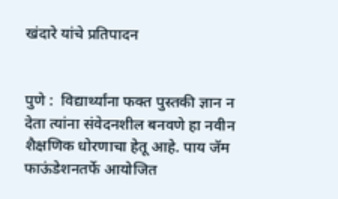खंदारे यांचे प्रतिपादन


पुणे :  विद्यार्थ्यांना फक्त पुस्तकी ज्ञान न देता त्यांना संवेदनशील बनवणे हा नवीन शैक्षणिक धोरणाचा हेतू आहे. पाय जॅम फाऊंडेशनतर्फे आयोजित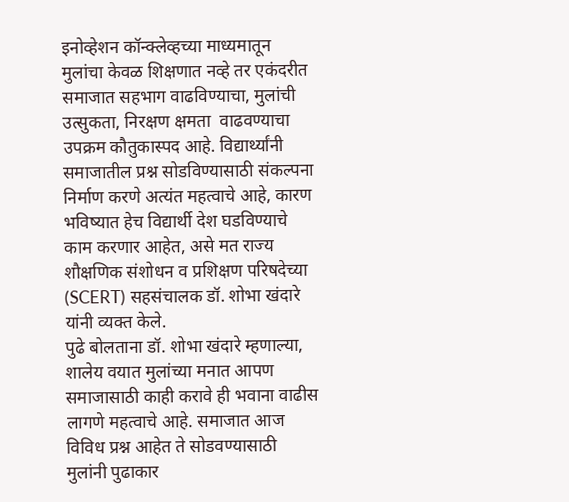इनोव्हेशन कॉन्क्लेव्हच्या माध्यमातून मुलांचा केवळ शिक्षणात नव्हे तर एकंदरीत समाजात सहभाग वाढविण्याचा, मुलांची उत्सुकता, निरक्षण क्षमता  वाढवण्याचा उपक्रम कौतुकास्पद आहे. विद्यार्थ्यांनी समाजातील प्रश्न सोडविण्यासाठी संकल्पना निर्माण करणे अत्यंत महत्वाचे आहे, कारण  भविष्यात हेच विद्यार्थी देश घडविण्याचे काम करणार आहेत, असे मत राज्य शौक्षणिक संशोधन व प्रशिक्षण परिषदेच्या (SCERT) सहसंचालक डॉ. शोभा खंदारे यांनी व्यक्त केले.
पुढे बोलताना डॉ. शोभा खंदारे म्हणाल्या,  शालेय वयात मुलांच्या मनात आपण समाजासाठी काही करावे ही भवाना वाढीस लागणे महत्वाचे आहे. समाजात आज विविध प्रश्न आहेत ते सोडवण्यासाठी  मुलांनी पुढाकार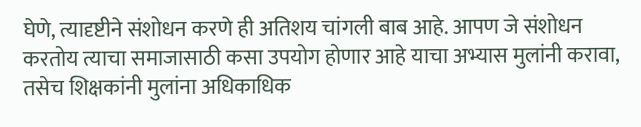घेणे, त्यादृष्टीने संशोधन करणे ही अतिशय चांगली बाब आहे. आपण जे संशोधन करतोय त्याचा समाजासाठी कसा उपयोग होणार आहे याचा अभ्यास मुलांनी करावा, तसेच शिक्षकांनी मुलांना अधिकाधिक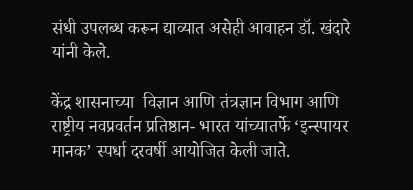संधी उपलब्ध करून द्याव्यात असेही आवाहन डॉ. खंदारे यांनी केले.

केंद्र शासनाच्या  विज्ञान आणि तंत्रज्ञान विभाग आणि राष्ट्रीय नवप्रवर्तन प्रतिष्ठान- भारत यांच्यातर्फे ‘इन्स्पायर मानक’ स्पर्धा दरवर्षी आयोजित केली जाते.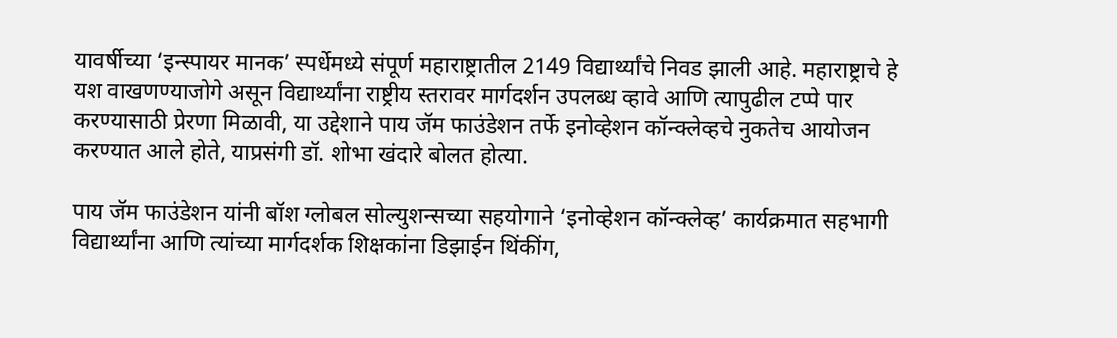यावर्षीच्या ‘इन्स्पायर मानक’ स्पर्धेमध्ये संपूर्ण महाराष्ट्रातील 2149 विद्यार्थ्यांचे निवड झाली आहे. महाराष्ट्राचे हे यश वाखणण्याजोगे असून विद्यार्थ्यांना राष्ट्रीय स्तरावर मार्गदर्शन उपलब्ध व्हावे आणि त्यापुढील टप्पे पार करण्यासाठी प्रेरणा मिळावी, या उद्देशाने पाय जॅम फाउंडेशन तर्फे इनोव्हेशन कॉन्क्लेव्हचे नुकतेच आयोजन करण्यात आले होते, याप्रसंगी डॉ. शोभा खंदारे बोलत होत्या.

पाय जॅम फाउंडेशन यांनी बॉश ग्लोबल सोल्युशन्सच्या सहयोगाने ‘इनोव्हेशन कॉन्क्लेव्ह’ कार्यक्रमात सहभागी विद्यार्थ्यांना आणि त्यांच्या मार्गदर्शक शिक्षकांना डिझाईन थिंकींग,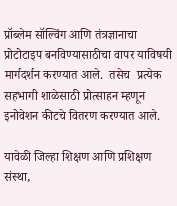प्रॉब्लेम सॉल्विंग आणि तंत्रज्ञानाचा प्रोटोटाइप बनविण्यासाठीचा वापर याविषयी मार्गदर्शन करण्यात आले.  तसेच  प्रत्येक सहभागी शाळेसाठी प्रोत्साहन म्हणून इनोवेशन कीटचे वितरण करण्यात आले.

यावेळी जिल्हा शिक्षण आणि प्रशिक्षण संस्था,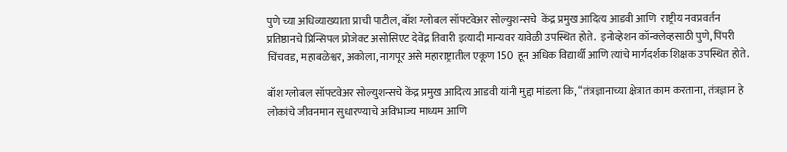पुणे च्या अधिव्याख्याता प्राची पाटील, बॉश ग्लोबल सॉफ्टवेअर सोल्युशन्सचे  केंद्र प्रमुख आदित्य आडवी आणि  राष्ट्रीय नवप्रवर्तन प्रतिष्ठानचे प्रिन्सिपल प्रोजेक्ट असोसिएट देवेंद्र तिवारी इत्यादी मान्यवर यावेळी उपस्थित होते.  इनोव्हेशन कॉन्क्लेव्हसाठी पुणे, पिंपरी चिंचवड, महाबळेश्वर, अकोला, नागपूर असे महाराष्ट्रातील एकूण 150  हून अधिक विद्यार्थी आणि त्यांचे मार्गदर्शक शिक्षक उपस्थित होते.

बॉश ग्लोबल सॉफ्टवेअर सोल्युशन्सचे केंद्र प्रमुख आदित्य आडवी यांनी मुद्दा मांडला कि, “तंत्रज्ञानाच्या क्षेत्रात काम करताना, तंत्रज्ञान हे लोकांचे जीवनमान सुधारण्याचे अविभाज्य माध्यम आणि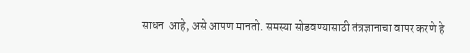साधन  आहे, असे आपण मानतो. समस्या सोडवण्यासाठी तंत्रज्ञानाचा वापर करणे हे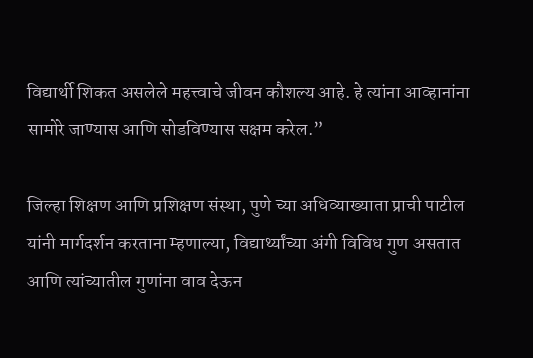विद्यार्थी शिकत असलेले महत्त्वाचे जीवन कौशल्य आहे. हे त्यांना आव्हानांना सामोरे जाण्यास आणि सोडविण्यास सक्षम करेल.”

जिल्हा शिक्षण आणि प्रशिक्षण संस्था, पुणे च्या अधिव्याख्याता प्राची पाटील यांनी मार्गदर्शन करताना म्हणाल्या, विद्यार्थ्यांच्या अंगी विविध गुण असतात आणि त्यांच्यातील गुणांना वाव देऊन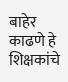बाहेर काढणे हे शिक्षकांचे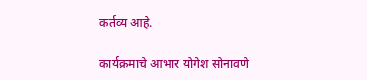कर्तव्य आहे.

कार्यक्रमाचे आभार योगेश सोनावणे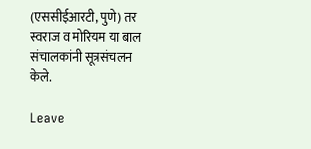(एससीईआरटी, पुणे) तर स्वराज व मोरियम या बाल संचालकांनी सूत्रसंचलन केले.

Leave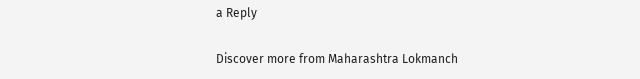a Reply

Discover more from Maharashtra Lokmanch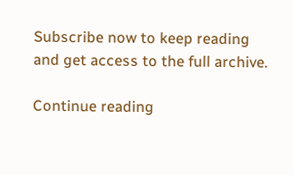Subscribe now to keep reading and get access to the full archive.

Continue reading